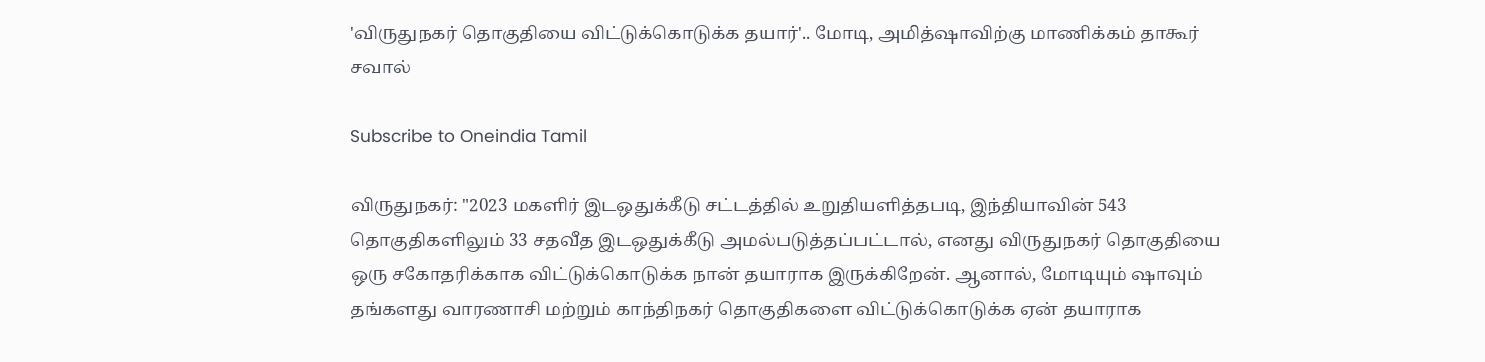'விருதுநகர் தொகுதியை விட்டுக்கொடுக்க தயார்'.. மோடி, அமித்ஷாவிற்கு மாணிக்கம் தாகூர் சவால்

Subscribe to Oneindia Tamil

விருதுநகர்: "2023 மகளிர் இடஒதுக்கீடு சட்டத்தில் உறுதியளித்தபடி, இந்தியாவின் 543 தொகுதிகளிலும் 33 சதவீத இடஒதுக்கீடு அமல்படுத்தப்பட்டால், எனது விருதுநகர் தொகுதியை ஒரு சகோதரிக்காக விட்டுக்கொடுக்க நான் தயாராக இருக்கிறேன். ஆனால், மோடியும் ஷாவும் தங்களது வாரணாசி மற்றும் காந்திநகர் தொகுதிகளை விட்டுக்கொடுக்க ஏன் தயாராக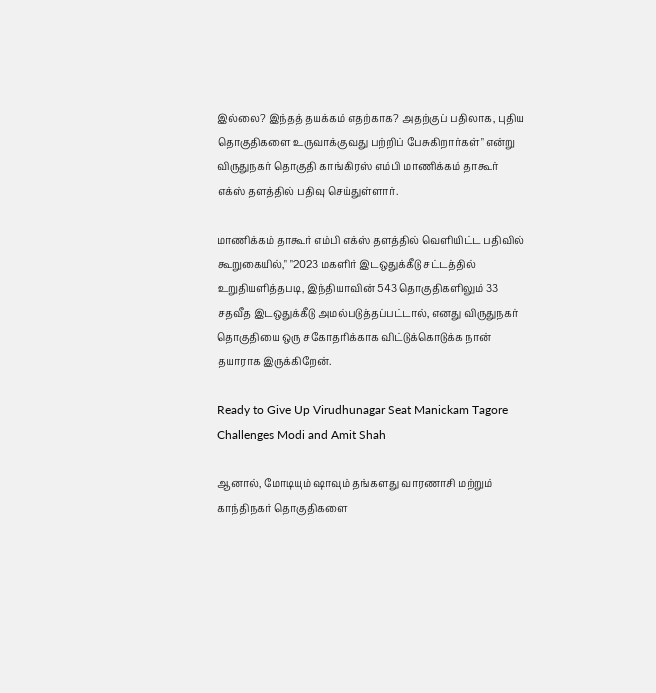இல்லை? இந்தத் தயக்கம் எதற்காக? அதற்குப் பதிலாக, புதிய தொகுதிகளை உருவாக்குவது பற்றிப் பேசுகிறார்கள்" என்று விருதுநகர் தொகுதி காங்கிரஸ் எம்பி மாணிக்கம் தாகூர் எக்ஸ் தளத்தில் பதிவு செய்துள்ளார்.

மாணிக்கம் தாகூர் எம்பி எக்ஸ் தளத்தில் வெளியிட்ட பதிவில் கூறுகையில்," "2023 மகளிர் இடஒதுக்கீடு சட்டத்தில் உறுதியளித்தபடி, இந்தியாவின் 543 தொகுதிகளிலும் 33 சதவீத இடஒதுக்கீடு அமல்படுத்தப்பட்டால், எனது விருதுநகர் தொகுதியை ஒரு சகோதரிக்காக விட்டுக்கொடுக்க நான் தயாராக இருக்கிறேன்.

Ready to Give Up Virudhunagar Seat Manickam Tagore Challenges Modi and Amit Shah

ஆனால், மோடியும் ஷாவும் தங்களது வாரணாசி மற்றும் காந்திநகர் தொகுதிகளை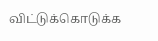விட்டுக்கொடுக்க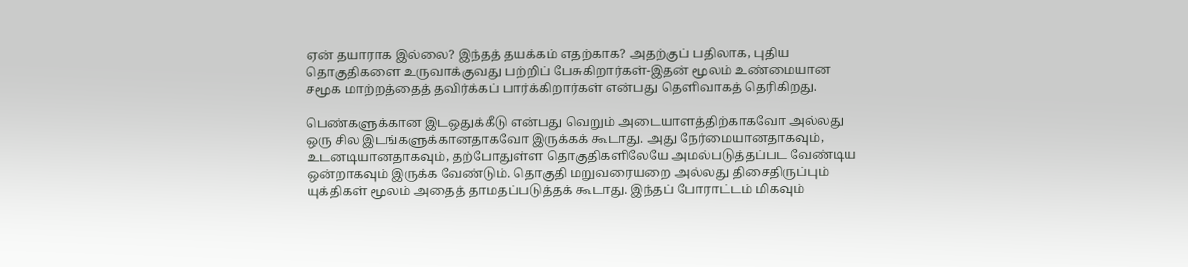ஏன் தயாராக இல்லை? இந்தத் தயக்கம் எதற்காக? அதற்குப் பதிலாக, புதிய தொகுதிகளை உருவாக்குவது பற்றிப் பேசுகிறார்கள்-இதன் மூலம் உண்மையான சமூக மாற்றத்தைத் தவிர்க்கப் பார்க்கிறார்கள் என்பது தெளிவாகத் தெரிகிறது.

பெண்களுக்கான இடஒதுக்கீடு என்பது வெறும் அடையாளத்திற்காகவோ அல்லது ஒரு சில இடங்களுக்கானதாகவோ இருக்கக் கூடாது. அது நேர்மையானதாகவும், உடனடியானதாகவும், தற்போதுள்ள தொகுதிகளிலேயே அமல்படுத்தப்பட வேண்டிய ஒன்றாகவும் இருக்க வேண்டும். தொகுதி மறுவரையறை அல்லது திசைதிருப்பும் யுக்திகள் மூலம் அதைத் தாமதப்படுத்தக் கூடாது. இந்தப் போராட்டம் மிகவும்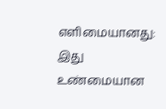எளிமையானது: இது உண்மையான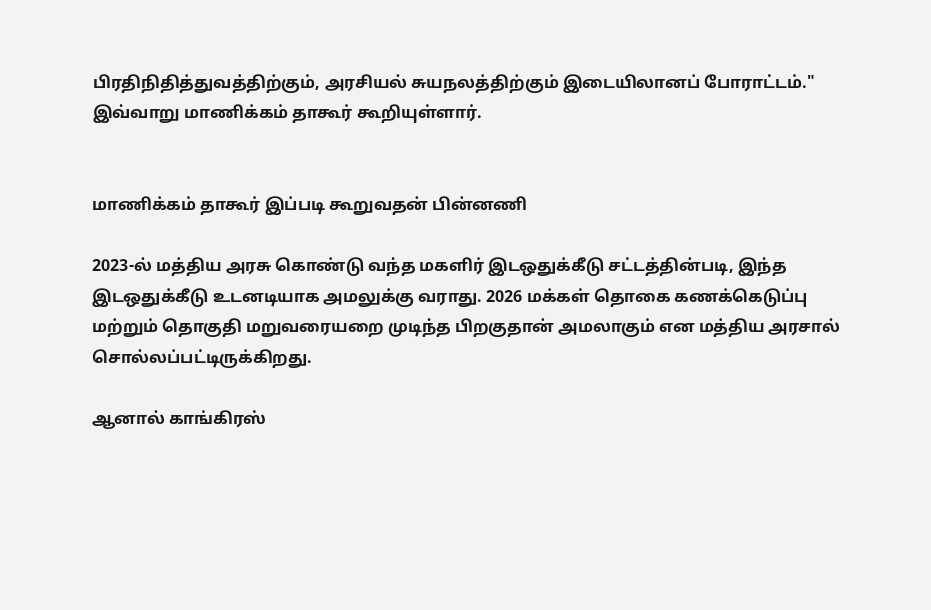பிரதிநிதித்துவத்திற்கும், அரசியல் சுயநலத்திற்கும் இடையிலானப் போராட்டம்." இவ்வாறு மாணிக்கம் தாகூர் கூறியுள்ளார்.


மாணிக்கம் தாகூர் இப்படி கூறுவதன் பின்னணி

2023-ல் மத்திய அரசு கொண்டு வந்த மகளிர் இடஒதுக்கீடு சட்டத்தின்படி, இந்த இடஒதுக்கீடு உடனடியாக அமலுக்கு வராது. 2026 மக்கள் தொகை கணக்கெடுப்பு மற்றும் தொகுதி மறுவரையறை முடிந்த பிறகுதான் அமலாகும் என மத்திய அரசால் சொல்லப்பட்டிருக்கிறது.

ஆனால் காங்கிரஸ்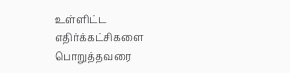உள்ளிட்ட எதிர்க்கட்சிகளை பொறுத்தவரை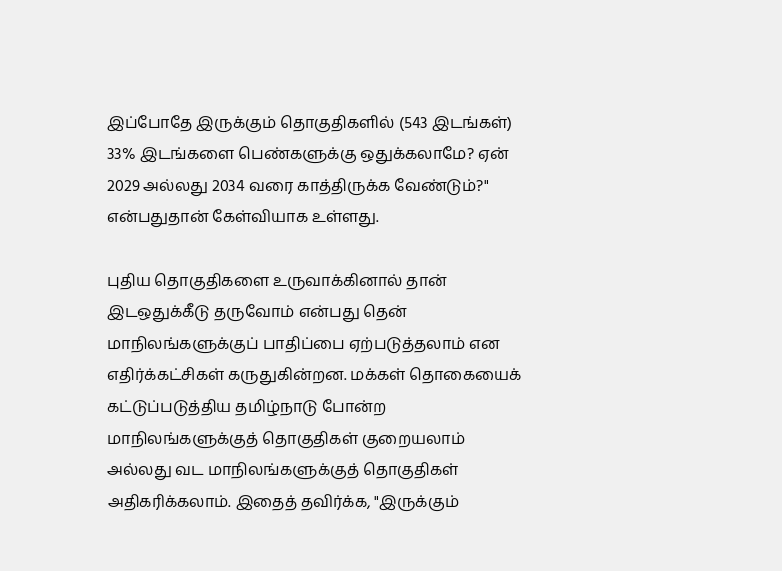இப்போதே இருக்கும் தொகுதிகளில் (543 இடங்கள்) 33% இடங்களை பெண்களுக்கு ஒதுக்கலாமே? ஏன் 2029 அல்லது 2034 வரை காத்திருக்க வேண்டும்?" என்பதுதான் கேள்வியாக உள்ளது.

புதிய தொகுதிகளை உருவாக்கினால் தான் இடஒதுக்கீடு தருவோம் என்பது தென் மாநிலங்களுக்குப் பாதிப்பை ஏற்படுத்தலாம் என எதிர்க்கட்சிகள் கருதுகின்றன. மக்கள் தொகையைக் கட்டுப்படுத்திய தமிழ்நாடு போன்ற மாநிலங்களுக்குத் தொகுதிகள் குறையலாம் அல்லது வட மாநிலங்களுக்குத் தொகுதிகள் அதிகரிக்கலாம். இதைத் தவிர்க்க, "இருக்கும்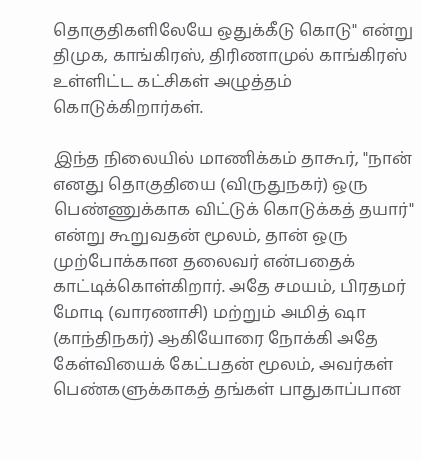தொகுதிகளிலேயே ஒதுக்கீடு கொடு" என்று திமுக, காங்கிரஸ், திரிணாமுல் காங்கிரஸ் உள்ளிட்ட கட்சிகள் அழுத்தம் கொடுக்கிறார்கள்.

இந்த நிலையில் மாணிக்கம் தாகூர், "நான் எனது தொகுதியை (விருதுநகர்) ஒரு பெண்ணுக்காக விட்டுக் கொடுக்கத் தயார்" என்று கூறுவதன் மூலம், தான் ஒரு முற்போக்கான தலைவர் என்பதைக் காட்டிக்கொள்கிறார். அதே சமயம், பிரதமர் மோடி (வாரணாசி) மற்றும் அமித் ஷா (காந்திநகர்) ஆகியோரை நோக்கி அதே கேள்வியைக் கேட்பதன் மூலம், அவர்கள் பெண்களுக்காகத் தங்கள் பாதுகாப்பான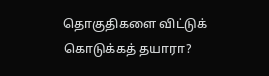தொகுதிகளை விட்டுக் கொடுக்கத் தயாரா?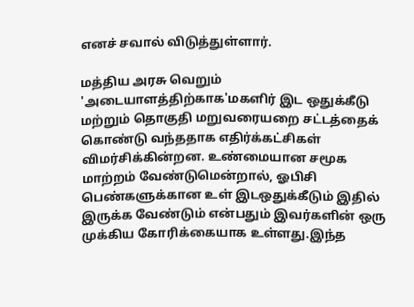எனச் சவால் விடுத்துள்ளார்.

மத்திய அரசு வெறும் 'அடையாளத்திற்காக'மகளிர் இட ஒதுக்கீடு மற்றும் தொகுதி மறுவரையறை சட்டத்தைக் கொண்டு வந்ததாக எதிர்க்கட்சிகள் விமர்சிக்கின்றன. உண்மையான சமூக மாற்றம் வேண்டுமென்றால், ஓபிசி பெண்களுக்கான உள் இடஒதுக்கீடும் இதில் இருக்க வேண்டும் என்பதும் இவர்களின் ஒரு முக்கிய கோரிக்கையாக உள்ளது.இந்த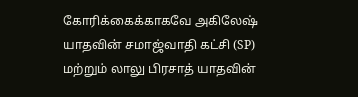கோரிக்கைக்காகவே அகிலேஷ் யாதவின் சமாஜ்வாதி கட்சி (SP) மற்றும் லாலு பிரசாத் யாதவின்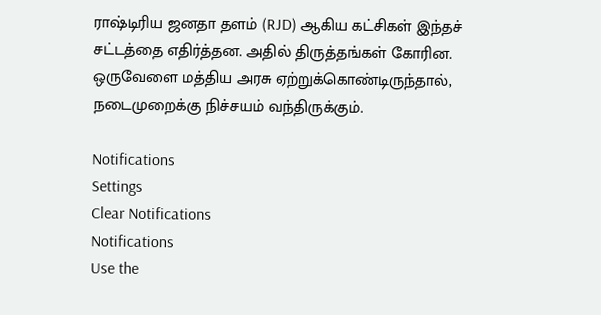ராஷ்டிரிய ஜனதா தளம் (RJD) ஆகிய கட்சிகள் இந்தச் சட்டத்தை எதிர்த்தன. அதில் திருத்தங்கள் கோரின. ஒருவேளை மத்திய அரசு ஏற்றுக்கொண்டிருந்தால், நடைமுறைக்கு நிச்சயம் வந்திருக்கும்.

Notifications
Settings
Clear Notifications
Notifications
Use the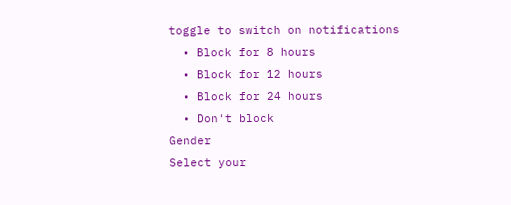toggle to switch on notifications
  • Block for 8 hours
  • Block for 12 hours
  • Block for 24 hours
  • Don't block
Gender
Select your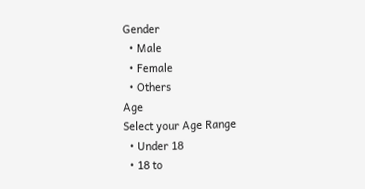Gender
  • Male
  • Female
  • Others
Age
Select your Age Range
  • Under 18
  • 18 to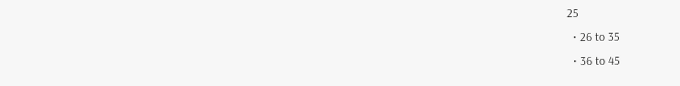25
  • 26 to 35
  • 36 to 45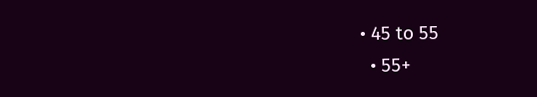• 45 to 55
  • 55+